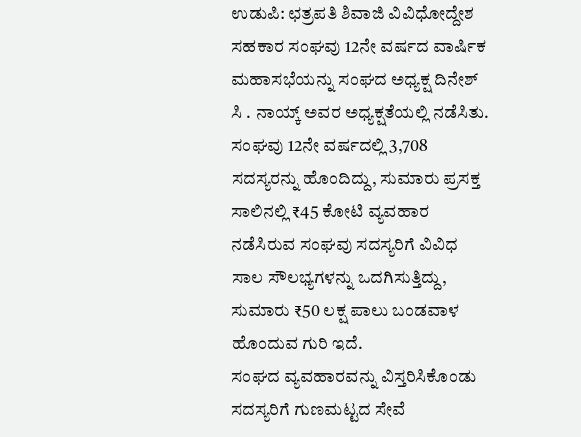ಉಡುಪಿ: ಛತ್ರಪತಿ ಶಿವಾಜಿ ವಿವಿಧೋದ್ದೇಶ ಸಹಕಾರ ಸಂಘವು 12ನೇ ವರ್ಷದ ವಾರ್ಷಿಕ ಮಹಾಸಭೆಯನ್ನು ಸಂಘದ ಅಧ್ಯಕ್ಷ ದಿನೇಶ್ ಸಿ . ನಾಯ್ಕ್ ಅವರ ಅಧ್ಯಕ್ಷತೆಯಲ್ಲಿ ನಡೆಸಿತು.
ಸಂಘವು 12ನೇ ವರ್ಷದಲ್ಲಿ 3,708 ಸದಸ್ಯರನ್ನು ಹೊಂದಿದ್ದು, ಸುಮಾರು ಪ್ರಸಕ್ತ ಸಾಲಿನಲ್ಲಿ ₹45 ಕೋಟಿ ವ್ಯವಹಾರ ನಡೆಸಿರುವ ಸಂಘವು ಸದಸ್ಯರಿಗೆ ವಿವಿಧ ಸಾಲ ಸೌಲಭ್ಯಗಳನ್ನು ಒದಗಿಸುತ್ತಿದ್ದು, ಸುಮಾರು ₹50 ಲಕ್ಷ ಪಾಲು ಬಂಡವಾಳ ಹೊಂದುವ ಗುರಿ ಇದೆ.
ಸಂಘದ ವ್ಯವಹಾರವನ್ನು ವಿಸ್ತರಿಸಿಕೊಂಡು ಸದಸ್ಯರಿಗೆ ಗುಣಮಟ್ಟದ ಸೇವೆ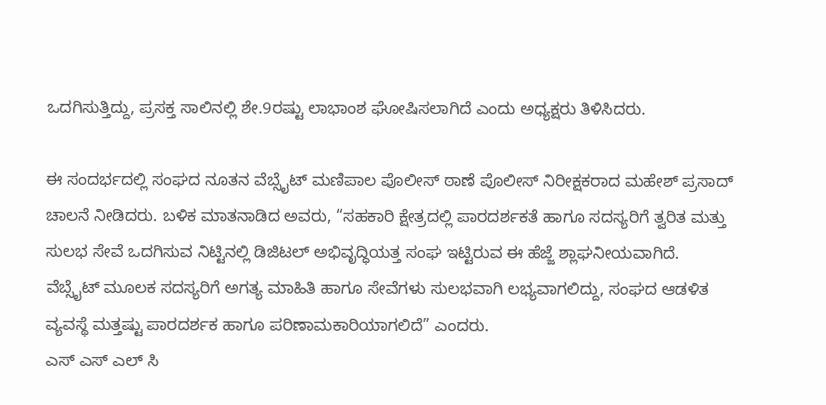ಒದಗಿಸುತ್ತಿದ್ದು, ಪ್ರಸಕ್ತ ಸಾಲಿನಲ್ಲಿ ಶೇ.9ರಷ್ಟು ಲಾಭಾಂಶ ಘೋಷಿಸಲಾಗಿದೆ ಎಂದು ಅಧ್ಯಕ್ಷರು ತಿಳಿಸಿದರು.

ಈ ಸಂದರ್ಭದಲ್ಲಿ ಸಂಘದ ನೂತನ ವೆಬ್ಸೈಟ್ ಮಣಿಪಾಲ ಪೊಲೀಸ್ ಠಾಣೆ ಪೊಲೀಸ್ ನಿರೀಕ್ಷಕರಾದ ಮಹೇಶ್ ಪ್ರಸಾದ್ ಚಾಲನೆ ನೀಡಿದರು. ಬಳಿಕ ಮಾತನಾಡಿದ ಅವರು, “ಸಹಕಾರಿ ಕ್ಷೇತ್ರದಲ್ಲಿ ಪಾರದರ್ಶಕತೆ ಹಾಗೂ ಸದಸ್ಯರಿಗೆ ತ್ವರಿತ ಮತ್ತು ಸುಲಭ ಸೇವೆ ಒದಗಿಸುವ ನಿಟ್ಟಿನಲ್ಲಿ ಡಿಜಿಟಲ್ ಅಭಿವೃದ್ಧಿಯತ್ತ ಸಂಘ ಇಟ್ಟಿರುವ ಈ ಹೆಜ್ಜೆ ಶ್ಲಾಘನೀಯವಾಗಿದೆ.
ವೆಬ್ಸೈಟ್ ಮೂಲಕ ಸದಸ್ಯರಿಗೆ ಅಗತ್ಯ ಮಾಹಿತಿ ಹಾಗೂ ಸೇವೆಗಳು ಸುಲಭವಾಗಿ ಲಭ್ಯವಾಗಲಿದ್ದು, ಸಂಘದ ಆಡಳಿತ ವ್ಯವಸ್ಥೆ ಮತ್ತಷ್ಟು ಪಾರದರ್ಶಕ ಹಾಗೂ ಪರಿಣಾಮಕಾರಿಯಾಗಲಿದೆ” ಎಂದರು.
ಎಸ್ ಎಸ್ ಎಲ್ ಸಿ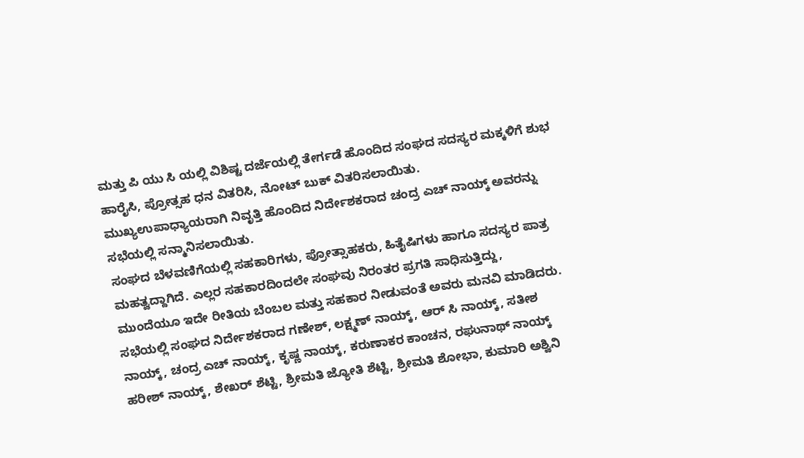ಮತ್ತು ಪಿ ಯು ಸಿ ಯಲ್ಲಿ ವಿಶಿಷ್ಟ ದರ್ಜೆಯಲ್ಲಿ ತೇರ್ಗಡೆ ಹೊಂದಿದ ಸಂಘದ ಸದಸ್ಯರ ಮಕ್ಕಳಿಗೆ ಶುಭ ಹಾರೈಸಿ, ಪ್ರೋತ್ಸಹ ಧನ ವಿತರಿಸಿ, ನೋಟ್ ಬುಕ್ ವಿತರಿಸಲಾಯಿತು.
ಮುಖ್ಯಉಪಾಧ್ಯಾಯರಾಗಿ ನಿವೃತ್ತಿ ಹೊಂದಿದ ನಿರ್ದೇಶಕರಾದ ಚಂದ್ರ ಎಚ್ ನಾಯ್ಕ್ ಅವರನ್ನು ಸಭೆಯಲ್ಲಿ ಸನ್ಮಾನಿಸಲಾಯಿತು.
ಸಂಘದ ಬೆಳವಣಿಗೆಯಲ್ಲಿ ಸಹಕಾರಿಗಳು, ಪ್ರೋತ್ಸಾಹಕರು, ಹಿತೈಷಿಗಳು ಹಾಗೂ ಸದಸ್ಯರ ಪಾತ್ರ ಮಹತ್ವದ್ದಾಗಿದೆ. ಎಲ್ಲರ ಸಹಕಾರದಿಂದಲೇ ಸಂಘವು ನಿರಂತರ ಪ್ರಗತಿ ಸಾಧಿಸುತ್ತಿದ್ದು, ಮುಂದೆಯೂ ಇದೇ ರೀತಿಯ ಬೆಂಬಲ ಮತ್ತು ಸಹಕಾರ ನೀಡುವಂತೆ ಅವರು ಮನವಿ ಮಾಡಿದರು.
ಸಭೆಯಲ್ಲಿ ಸಂಘದ ನಿರ್ದೇಶಕರಾದ ಗಣೇಶ್, ಲಕ್ಷ್ಮಣ್ ನಾಯ್ಕ್, ಆರ್ ಸಿ ನಾಯ್ಕ್, ಸತೀಶ ನಾಯ್ಕ್, ಚಂದ್ರ ಎಚ್ ನಾಯ್ಕ್, ಕೃಷ್ಣ ನಾಯ್ಕ್, ಕರುಣಾಕರ ಕಾಂಚನ, ರಘುನಾಥ್ ನಾಯ್ಕ್ ಹರೀಶ್ ನಾಯ್ಕ್, ಶೇಖರ್ ಶೆಟ್ಟಿ, ಶ್ರೀಮತಿ ಜ್ಯೋತಿ ಶೆಟ್ಟಿ, ಶ್ರೀಮತಿ ಶೋಭಾ, ಕುಮಾರಿ ಅಶ್ವಿನಿ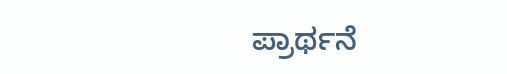ಪ್ರಾರ್ಥನೆ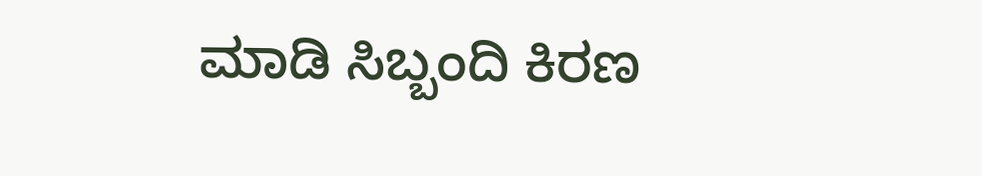ಮಾಡಿ ಸಿಬ್ಬಂದಿ ಕಿರಣ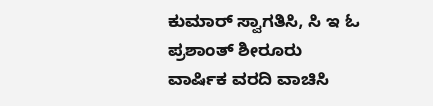ಕುಮಾರ್ ಸ್ವಾಗತಿಸಿ, ಸಿ ಇ ಓ ಪ್ರಶಾಂತ್ ಶೀರೂರು ವಾರ್ಷಿಕ ವರದಿ ವಾಚಿಸಿ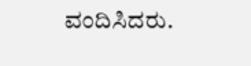ವಂದಿಸಿದರು.